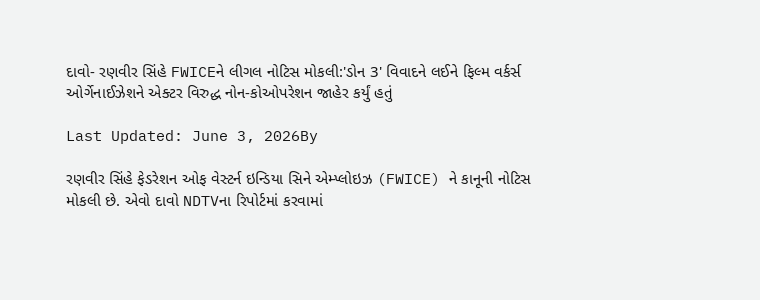દાવો- રણવીર સિંહે FWICEને લીગલ નોટિસ મોકલી:'ડોન 3' વિવાદને લઈને ફિલ્મ વર્કર્સ ઓર્ગેનાઈઝેશને એક્ટર વિરુદ્ધ નોન-કોઓપરેશન જાહેર કર્યું હતું

Last Updated: June 3, 2026By

રણવીર સિંહે ફેડરેશન ઓફ વેસ્ટર્ન ઇન્ડિયા સિને એમ્પ્લોઇઝ (FWICE) ને કાનૂની નોટિસ મોકલી છે. એવો દાવો NDTVના રિપોર્ટમાં કરવામાં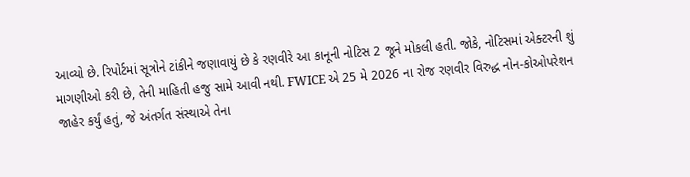આવ્યો છે. રિપોર્ટમાં સૂત્રોને ટાંકીને જણાવાયું છે કે રણવીરે આ કાનૂની નોટિસ 2 જૂને મોકલી હતી. જોકે, નોટિસમાં એક્ટરની શું માગણીઓ કરી છે, તેની માહિતી હજુ સામે આવી નથી. FWICE એ 25 મે 2026 ના રોજ રણવીર વિરુદ્ધ નોન-કોઓપરેશન જાહેર કર્યું હતું, જે અંતર્ગત સંસ્થાએ તેના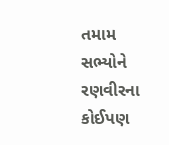તમામ સભ્યોને રણવીરના કોઈપણ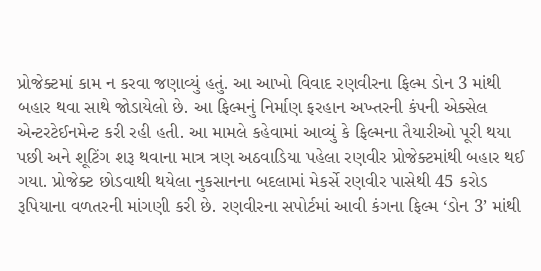પ્રોજેક્ટમાં કામ ન કરવા જણાવ્યું હતું. આ આખો વિવાદ રણવીરના ફિલ્મ ડોન 3 માંથી બહાર થવા સાથે જોડાયેલો છે. આ ફિલ્મનું નિર્માણ ફરહાન અખ્તરની કંપની એક્સેલ એન્ટરટેઈનમેન્ટ કરી રહી હતી. આ મામલે કહેવામાં આવ્યું કે ફિલ્મના તૈયારીઓ પૂરી થયા પછી અને શૂટિંગ શરૂ થવાના માત્ર ત્રણ અઠવાડિયા પહેલા રણવીર પ્રોજેક્ટમાંથી બહાર થઈ ગયા. પ્રોજેક્ટ છોડવાથી થયેલા નુકસાનના બદલામાં મેકર્સે રણવીર પાસેથી 45 કરોડ રૂપિયાના વળતરની માંગણી કરી છે. રણવીરના સપોર્ટમાં આવી કંગના ફિલ્મ ‘ડોન 3’ માંથી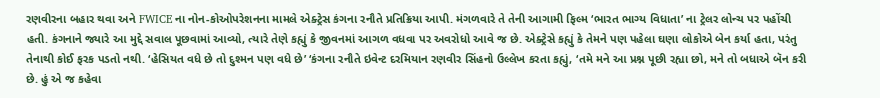રણવીરના બહાર થવા અને FWICE ના નોન-કોઓપરેશનના મામલે એક્ટ્રેસ કંગના રનૌતે પ્રતિક્રિયા આપી. મંગળવારે તે તેની આગામી ફિલ્મ ‘ભારત ભાગ્ય વિધાતા’ ના ટ્રેલર લોન્ચ પર પહોંચી હતી. કંગનાને જ્યારે આ મુદ્દે સવાલ પૂછવામાં આવ્યો, ત્યારે તેણે કહ્યું કે જીવનમાં આગળ વધવા પર અવરોધો આવે જ છે. એક્ટ્રેસે કહ્યું કે તેમને પણ પહેલા ઘણા લોકોએ બેન કર્યા હતા, પરંતુ તેનાથી કોઈ ફરક પડતો નથી. ‘હેસિયત વધે છે તો દુશ્મન પણ વધે છે’ ‘કંગના રનૌતે ઇવેન્ટ દરમિયાન રણવીર સિંહનો ઉલ્લેખ કરતા કહ્યું, ‘તમે મને આ પ્રશ્ન પૂછી રહ્યા છો, મને તો બધાએ બૅન કરી છે. હું એ જ કહેવા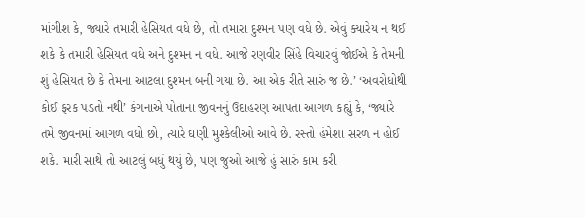માંગીશ કે, જ્યારે તમારી હેસિયત વધે છે, તો તમારા દુશ્મન પણ વધે છે. એવું ક્યારેય ન થઈ શકે કે તમારી હેસિયત વધે અને દુશ્મન ન વધે. આજે રણવીર સિંહે વિચારવું જોઈએ કે તેમની શું હેસિયત છે કે તેમના આટલા દુશ્મન બની ગયા છે. આ એક રીતે સારું જ છે.’ ‘અવરોધોથી કોઈ ફરક પડતો નથી’ કંગનાએ પોતાના જીવનનું ઉદાહરણ આપતા આગળ કહ્યું કે, ‘જ્યારે તમે જીવનમાં આગળ વધો છો, ત્યારે ઘણી મુશ્કેલીઓ આવે છે. રસ્તો હંમેશા સરળ ન હોઈ શકે. મારી સાથે તો આટલું બધું થયું છે, પણ જુઓ આજે હું સારું કામ કરી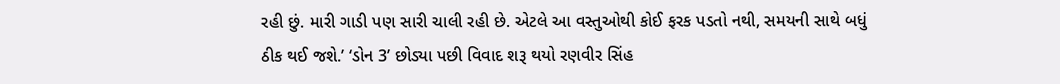રહી છું. મારી ગાડી પણ સારી ચાલી રહી છે. એટલે આ વસ્તુઓથી કોઈ ફરક પડતો નથી, સમયની સાથે બધું ઠીક થઈ જશે.’ ‘ડોન 3’ છોડ્યા પછી વિવાદ શરૂ થયો રણવીર સિંહ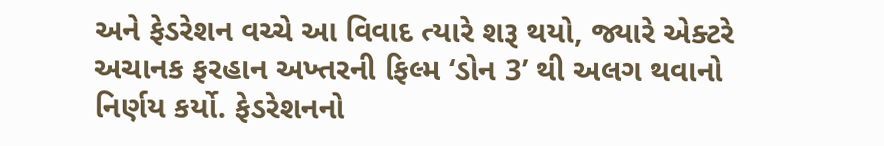અને ફેડરેશન વચ્ચે આ વિવાદ ત્યારે શરૂ થયો, જ્યારે એક્ટરે અચાનક ફરહાન અખ્તરની ફિલ્મ ‘ડોન 3’ થી અલગ થવાનો નિર્ણય કર્યો. ફેડરેશનનો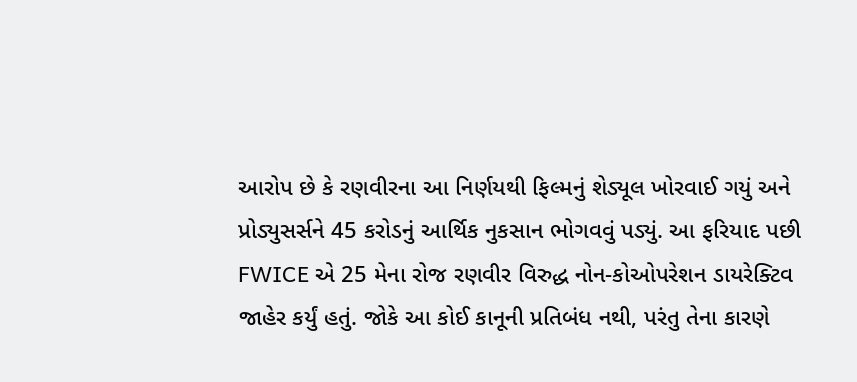આરોપ છે કે રણવીરના આ નિર્ણયથી ફિલ્મનું શેડ્યૂલ ખોરવાઈ ગયું અને પ્રોડ્યુસર્સને 45 કરોડનું આર્થિક નુકસાન ભોગવવું પડ્યું. આ ફરિયાદ પછી FWICE એ 25 મેના રોજ રણવીર વિરુદ્ધ નોન-કોઓપરેશન ડાયરેક્ટિવ જાહેર કર્યું હતું. જોકે આ કોઈ કાનૂની પ્રતિબંધ નથી, પરંતુ તેના કારણે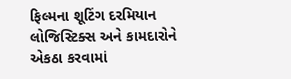ફિલ્મના શૂટિંગ દરમિયાન લોજિસ્ટિક્સ અને કામદારોને એકઠા કરવામાં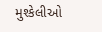મુશ્કેલીઓ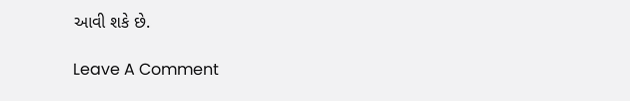આવી શકે છે.

Leave A Comment